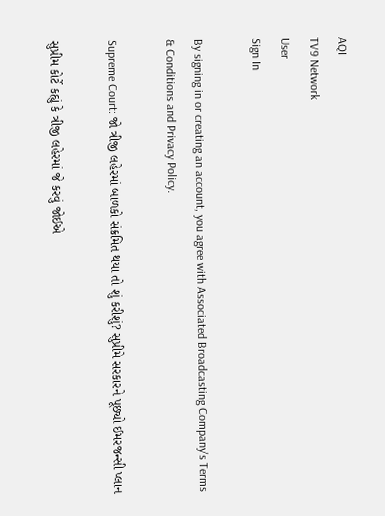AQI
TV9 Network
User
Sign In

By signing in or creating an account, you agree with Associated Broadcasting Company's Terms & Conditions and Privacy Policy.

Supreme Court: જો ત્રીજી લહેરમાં બાળકો સંક્રમિત થયા તો શું કરીશું? સુપ્રીમે સરકારને પૂછ્યો ઈમરજન્સી પ્લાન

સુપ્રીમ કોર્ટે કહ્યું કે ત્રીજી લહેરમાં જે કરવું જોઈએ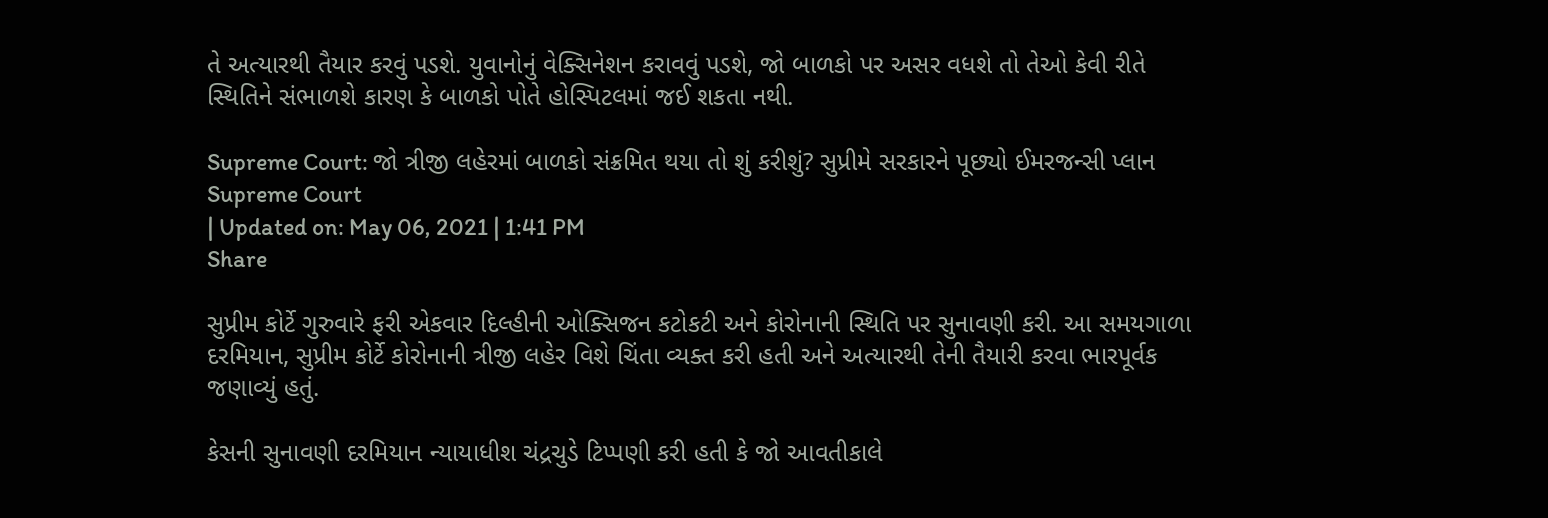તે અત્યારથી તૈયાર કરવું પડશે. યુવાનોનું વેક્સિનેશન કરાવવું પડશે, જો બાળકો પર અસર વધશે તો તેઓ કેવી રીતે સ્થિતિને સંભાળશે કારણ કે બાળકો પોતે હોસ્પિટલમાં જઈ શકતા નથી.

Supreme Court: જો ત્રીજી લહેરમાં બાળકો સંક્રમિત થયા તો શું કરીશું? સુપ્રીમે સરકારને પૂછ્યો ઈમરજન્સી પ્લાન
Supreme Court
| Updated on: May 06, 2021 | 1:41 PM
Share

સુપ્રીમ કોર્ટે ગુરુવારે ફરી એકવાર દિલ્હીની ઓક્સિજન કટોકટી અને કોરોનાની સ્થિતિ પર સુનાવણી કરી. આ સમયગાળા દરમિયાન, સુપ્રીમ કોર્ટે કોરોનાની ત્રીજી લહેર વિશે ચિંતા વ્યક્ત કરી હતી અને અત્યારથી તેની તૈયારી કરવા ભારપૂર્વક જણાવ્યું હતું.

કેસની સુનાવણી દરમિયાન ન્યાયાધીશ ચંદ્રચુડે ટિપ્પણી કરી હતી કે જો આવતીકાલે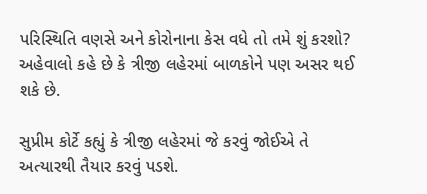પરિસ્થિતિ વણસે અને કોરોનાના કેસ વધે તો તમે શું કરશો? અહેવાલો કહે છે કે ત્રીજી લહેરમાં બાળકોને પણ અસર થઈ શકે છે.

સુપ્રીમ કોર્ટે કહ્યું કે ત્રીજી લહેરમાં જે કરવું જોઈએ તે અત્યારથી તૈયાર કરવું પડશે.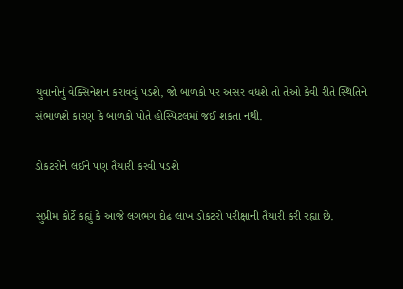યુવાનોનું વેક્સિનેશન કરાવવું પડશે, જો બાળકો પર અસર વધશે તો તેઓ કેવી રીતે સ્થિતિને સંભાળશે કારણ કે બાળકો પોતે હોસ્પિટલમાં જઈ શકતા નથી.

ડોકટરોને લઈને પણ તૈયારી કરવી પડશે

સુપ્રીમ કોર્ટે કહ્યું કે આજે લગભગ દોઢ લાખ ડોકટરો પરીક્ષાની તૈયારી કરી રહ્યા છે.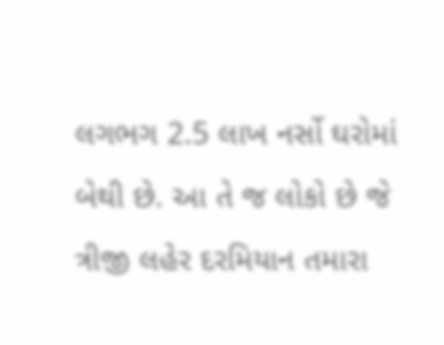લગભગ 2.5 લાખ નર્સો ઘરોમાં બેથી છે. આ તે જ લોકો છે જે ત્રીજી લહેર દરમિયાન તમારા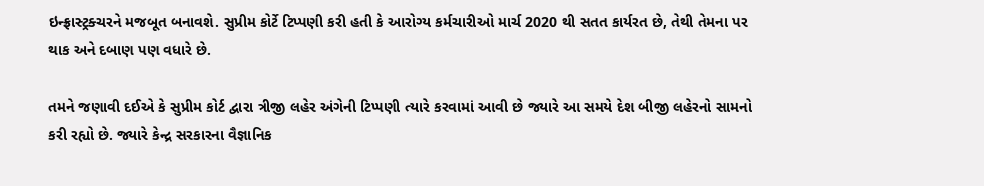ઇન્ફ્રાસ્ટ્રક્ચરને મજબૂત બનાવશે. સુપ્રીમ કોર્ટે ટિપ્પણી કરી હતી કે આરોગ્ય કર્મચારીઓ માર્ચ 2020 થી સતત કાર્યરત છે, તેથી તેમના પર થાક અને દબાણ પણ વધારે છે.

તમને જણાવી દઈએ કે સુપ્રીમ કોર્ટ દ્વારા ત્રીજી લહેર અંગેની ટિપ્પણી ત્યારે કરવામાં આવી છે જ્યારે આ સમયે દેશ બીજી લહેરનો સામનો કરી રહ્યો છે. જ્યારે કેન્દ્ર સરકારના વૈજ્ઞાનિક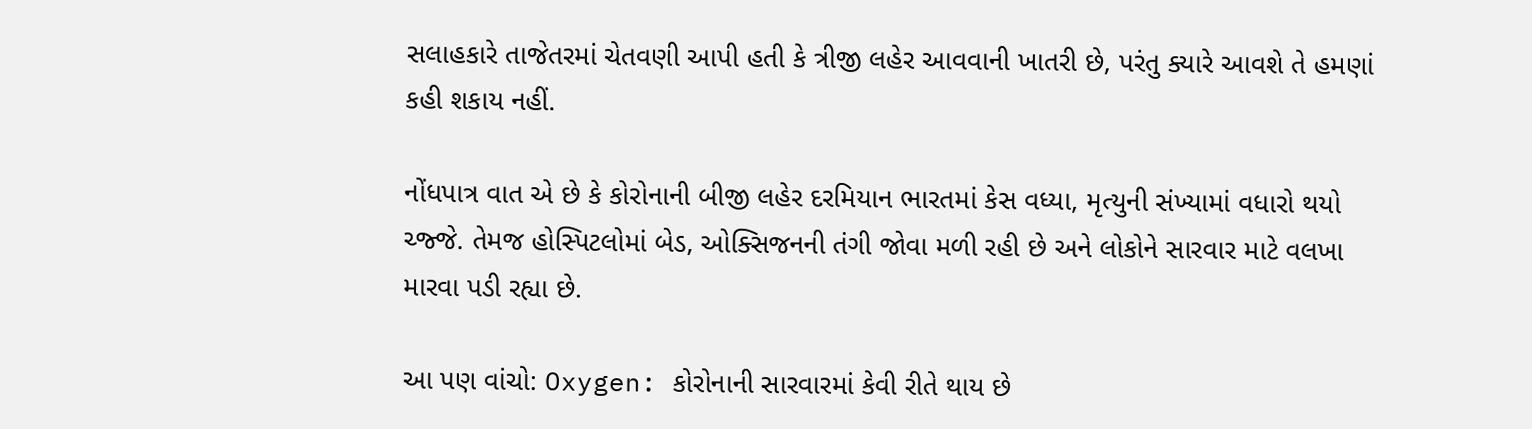સલાહકારે તાજેતરમાં ચેતવણી આપી હતી કે ત્રીજી લહેર આવવાની ખાતરી છે, પરંતુ ક્યારે આવશે તે હમણાં કહી શકાય નહીં.

નોંધપાત્ર વાત એ છે કે કોરોનાની બીજી લહેર દરમિયાન ભારતમાં કેસ વધ્યા, મૃત્યુની સંખ્યામાં વધારો થયો ચ્જ્જે. તેમજ હોસ્પિટલોમાં બેડ, ઓક્સિજનની તંગી જોવા મળી રહી છે અને લોકોને સારવાર માટે વલખા મારવા પડી રહ્યા છે.

આ પણ વાંચો: Oxygen: કોરોનાની સારવારમાં કેવી રીતે થાય છે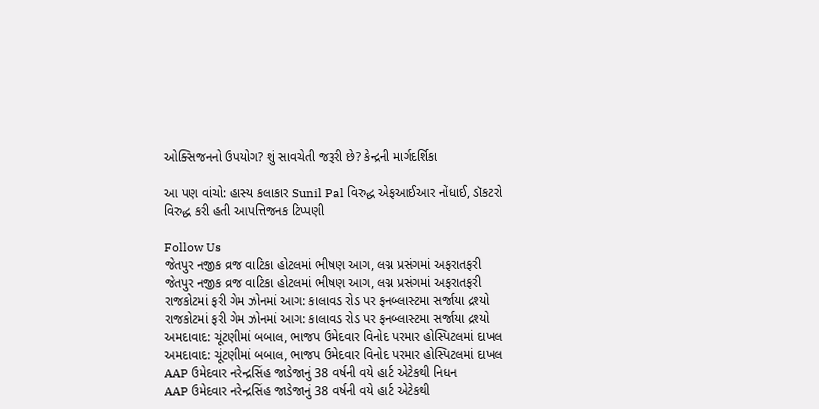ઓક્સિજનનો ઉપયોગ? શું સાવચેતી જરૂરી છે? કેન્દ્રની માર્ગદર્શિકા

આ પણ વાંચો: હાસ્ય કલાકાર Sunil Pal વિરુદ્ધ એફઆઈઆર નોંધાઈ, ડૉકટરો વિરુદ્ધ કરી હતી આપત્તિજનક ટિપ્પણી

Follow Us
જેતપુર નજીક વ્રજ વાટિકા હોટલમાં ભીષણ આગ, લગ્ન પ્રસંગમાં અફરાતફરી
જેતપુર નજીક વ્રજ વાટિકા હોટલમાં ભીષણ આગ, લગ્ન પ્રસંગમાં અફરાતફરી
રાજકોટમાં ફરી ગેમ ઝોનમાં આગ: કાલાવડ રોડ પર ફનબ્લાસ્ટમા સર્જાયા દ્રશ્યો
રાજકોટમાં ફરી ગેમ ઝોનમાં આગ: કાલાવડ રોડ પર ફનબ્લાસ્ટમા સર્જાયા દ્રશ્યો
અમદાવાદ: ચૂંટણીમાં બબાલ, ભાજપ ઉમેદવાર વિનોદ પરમાર હોસ્પિટલમાં દાખલ
અમદાવાદ: ચૂંટણીમાં બબાલ, ભાજપ ઉમેદવાર વિનોદ પરમાર હોસ્પિટલમાં દાખલ
AAP ઉમેદવાર નરેન્દ્રસિંહ જાડેજાનું 38 વર્ષની વયે હાર્ટ એટેકથી નિધન
AAP ઉમેદવાર નરેન્દ્રસિંહ જાડેજાનું 38 વર્ષની વયે હાર્ટ એટેકથી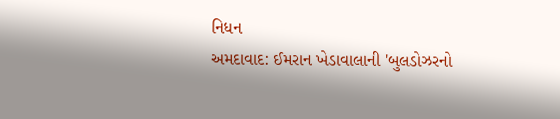નિધન
અમદાવાદ: ઈમરાન ખેડાવાલાની 'બુલડોઝરનો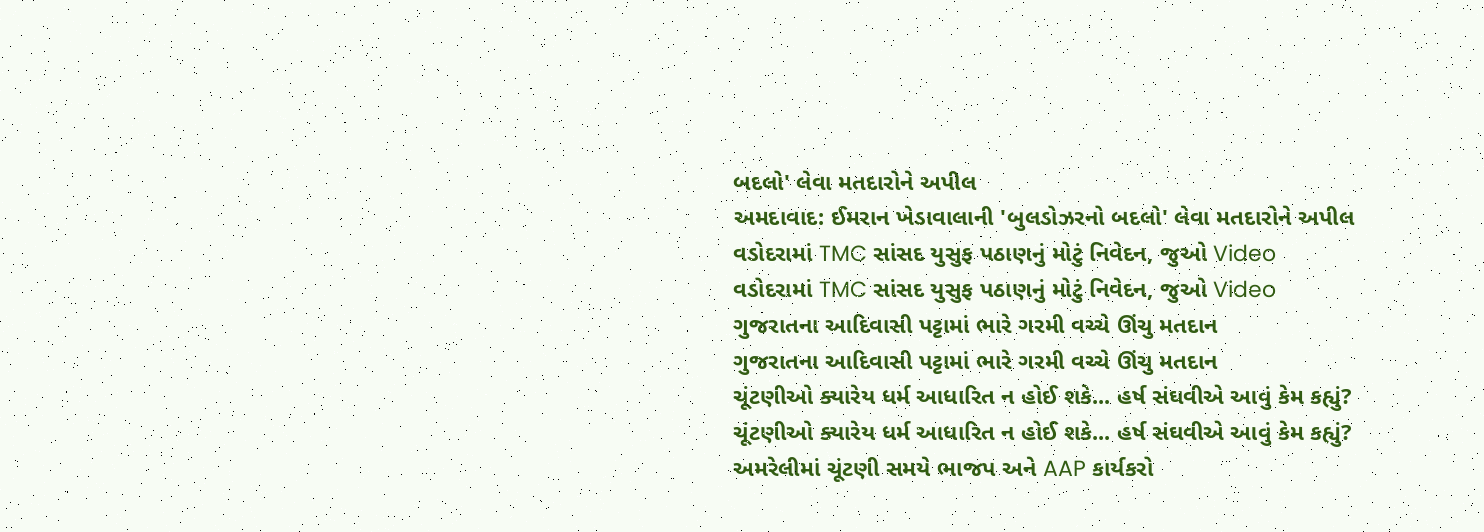બદલો' લેવા મતદારોને અપીલ
અમદાવાદ: ઈમરાન ખેડાવાલાની 'બુલડોઝરનો બદલો' લેવા મતદારોને અપીલ
વડોદરામાં TMC સાંસદ યુસુફ પઠાણનું મોટું નિવેદન, જુઓ Video
વડોદરામાં TMC સાંસદ યુસુફ પઠાણનું મોટું નિવેદન, જુઓ Video
ગુજરાતના આદિવાસી પટ્ટામાં ભારે ગરમી વચ્ચે ઊંચુ મતદાન
ગુજરાતના આદિવાસી પટ્ટામાં ભારે ગરમી વચ્ચે ઊંચુ મતદાન
ચૂંટણીઓ ક્યારેય ધર્મ આધારિત ન હોઈ શકે... હર્ષ સંઘવીએ આવું કેમ કહ્યું?
ચૂંટણીઓ ક્યારેય ધર્મ આધારિત ન હોઈ શકે... હર્ષ સંઘવીએ આવું કેમ કહ્યું?
અમરેલીમાં ચૂંટણી સમયે ભાજપ અને AAP કાર્યકરો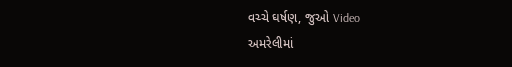વચ્ચે ઘર્ષણ, જુઓ Video
અમરેલીમાં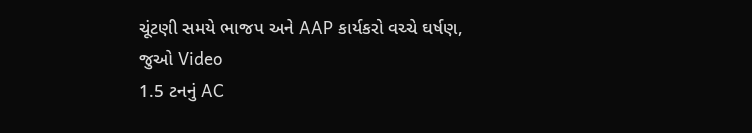ચૂંટણી સમયે ભાજપ અને AAP કાર્યકરો વચ્ચે ઘર્ષણ, જુઓ Video
1.5 ટનનું AC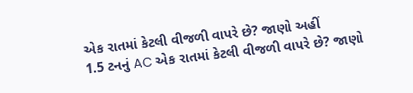એક રાતમાં કેટલી વીજળી વાપરે છે? જાણો અહીં
1.5 ટનનું AC એક રાતમાં કેટલી વીજળી વાપરે છે? જાણો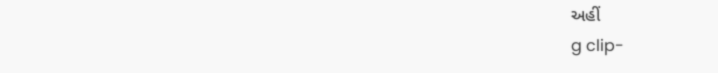અહીં
g clip-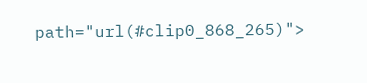path="url(#clip0_868_265)">